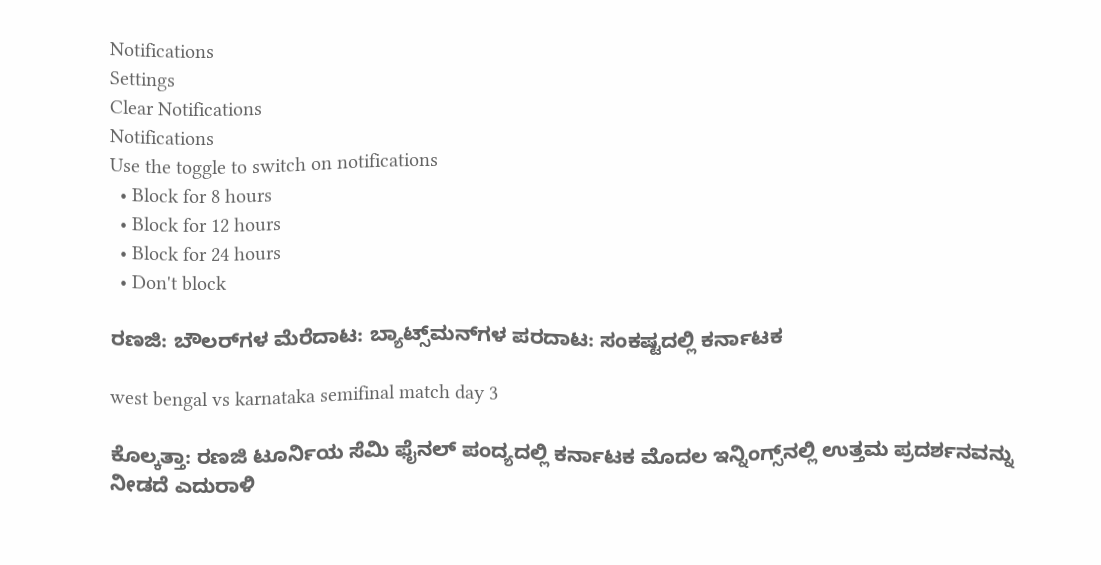Notifications
Settings
Clear Notifications
Notifications
Use the toggle to switch on notifications
  • Block for 8 hours
  • Block for 12 hours
  • Block for 24 hours
  • Don't block

ರಣಜಿ: ಬೌಲರ್‌ಗಳ ಮೆರೆದಾಟ: ಬ್ಯಾಟ್ಸ್‌ಮನ್‌ಗಳ ಪರದಾಟ: ಸಂಕಷ್ಟದಲ್ಲಿ ಕರ್ನಾಟಕ

west bengal vs karnataka semifinal match day 3

ಕೊಲ್ಕತ್ತಾ: ರಣಜಿ ಟೂರ್ನಿಯ ಸೆಮಿ ಫೈನಲ್ ಪಂದ್ಯದಲ್ಲಿ ಕರ್ನಾಟಕ ಮೊದಲ ಇನ್ನಿಂಗ್ಸ್‌ನಲ್ಲಿ ಉತ್ತಮ ಪ್ರದರ್ಶನವನ್ನು ನೀಡದೆ ಎದುರಾಳಿ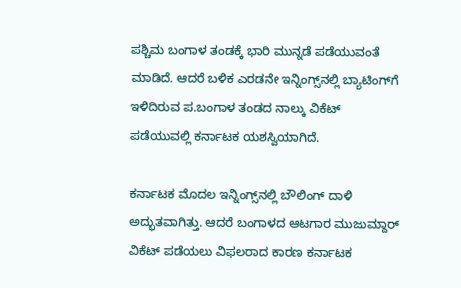ಪಶ್ಚಿಮ ಬಂಗಾಳ ತಂಡಕ್ಕೆ ಭಾರಿ ಮುನ್ನಡೆ ಪಡೆಯುವಂತೆ ಮಾಡಿದೆ. ಆದರೆ ಬಳಿಕ ಎರಡನೇ ಇನ್ನಿಂಗ್ಸ್‌ನಲ್ಲಿ ಬ್ಯಾಟಿಂಗ್‌ಗೆ ಇಳಿದಿರುವ ಪ.ಬಂಗಾಳ ತಂಡದ ನಾಲ್ಕು ವಿಕೆಟ್ ಪಡೆಯುವಲ್ಲಿ ಕರ್ನಾಟಕ ಯಶಸ್ವಿಯಾಗಿದೆ.

ಕರ್ನಾಟಕ ಮೊದಲ ಇನ್ನಿಂಗ್ಸ್‌ನಲ್ಲಿ ಬೌಲಿಂಗ್ ದಾಳಿ ಅದ್ಭುತವಾಗಿತ್ತು. ಆದರೆ ಬಂಗಾಳದ ಆಟಗಾರ ಮುಜುಮ್ದಾರ್ ವಿಕೆಟ್ ಪಡೆಯಲು ವಿಫಲರಾದ ಕಾರಣ ಕರ್ನಾಟಕ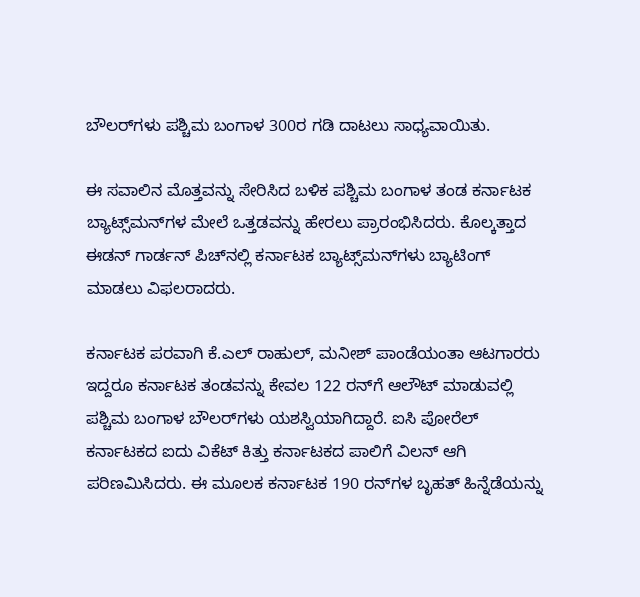ಬೌಲರ್‌ಗಳು ಪಶ್ಚಿಮ ಬಂಗಾಳ 300ರ ಗಡಿ ದಾಟಲು ಸಾಧ್ಯವಾಯಿತು.

ಈ ಸವಾಲಿನ ಮೊತ್ತವನ್ನು ಸೇರಿಸಿದ ಬಳಿಕ ಪಶ್ಚಿಮ ಬಂಗಾಳ ತಂಡ ಕರ್ನಾಟಕ ಬ್ಯಾಟ್ಸ್‌ಮನ್‌ಗಳ ಮೇಲೆ ಒತ್ತಡವನ್ನು ಹೇರಲು ಪ್ರಾರಂಭಿಸಿದರು. ಕೊಲ್ಕತ್ತಾದ ಈಡನ್ ಗಾರ್ಡನ್ ಪಿಚ್‌ನಲ್ಲಿ ಕರ್ನಾಟಕ ಬ್ಯಾಟ್ಸ್‌ಮನ್‌ಗಳು ಬ್ಯಾಟಿಂಗ್ ಮಾಡಲು ವಿಫಲರಾದರು.

ಕರ್ನಾಟಕ ಪರವಾಗಿ ಕೆ.ಎಲ್ ರಾಹುಲ್, ಮನೀಶ್ ಪಾಂಡೆಯಂತಾ ಆಟಗಾರರು ಇದ್ದರೂ ಕರ್ನಾಟಕ ತಂಡವನ್ನು ಕೇವಲ 122 ರನ್‌ಗೆ ಆಲೌಟ್ ಮಾಡುವಲ್ಲಿ ಪಶ್ಚಿಮ ಬಂಗಾಳ ಬೌಲರ್‌ಗಳು ಯಶಸ್ವಿಯಾಗಿದ್ದಾರೆ. ಐಸಿ ಪೋರೆಲ್ ಕರ್ನಾಟಕದ ಐದು ವಿಕೆಟ್ ಕಿತ್ತು ಕರ್ನಾಟಕದ ಪಾಲಿಗೆ ವಿಲನ್ ಆಗಿ ಪರಿಣಮಿಸಿದರು. ಈ ಮೂಲಕ ಕರ್ನಾಟಕ 190 ರನ್‌ಗಳ ಬೃಹತ್ ಹಿನ್ನೆಡೆಯನ್ನು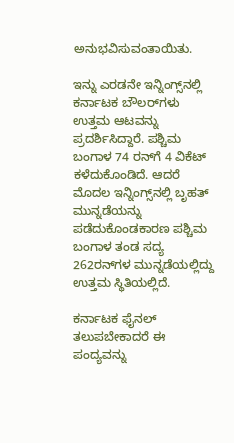ಅನುಭವಿಸುವಂತಾಯಿತು.

ಇನ್ನು ಎರಡನೇ ಇನ್ನಿಂಗ್ಸ್‌ನಲ್ಲಿ ಕರ್ನಾಟಕ ಬೌಲರ್‌ಗಳು ಉತ್ತಮ ಆಟವನ್ನು ಪ್ರದರ್ಶಿಸಿದ್ದಾರೆ. ಪಶ್ಚಿಮ ಬಂಗಾಳ 74 ರನ್‌ಗೆ 4 ವಿಕೆಟ್ ಕಳೆದುಕೊಂಡಿದೆ. ಆದರೆ ಮೊದಲ ಇನ್ನಿಂಗ್ಸ್‌ನಲ್ಲಿ ಬೃಹತ್ ಮುನ್ನಡೆಯನ್ನು ಪಡೆದುಕೊಂಡಕಾರಣ ಪಶ್ಚಿಮ ಬಂಗಾಳ ತಂಡ ಸದ್ಯ 262ರನ್‌ಗಳ ಮುನ್ನಡೆಯಲ್ಲಿದ್ದು ಉತ್ತಮ ಸ್ಥಿತಿಯಲ್ಲಿದೆ.

ಕರ್ನಾಟಕ ಫೈನಲ್‌ ತಲುಪಬೇಕಾದರೆ ಈ ಪಂದ್ಯವನ್ನು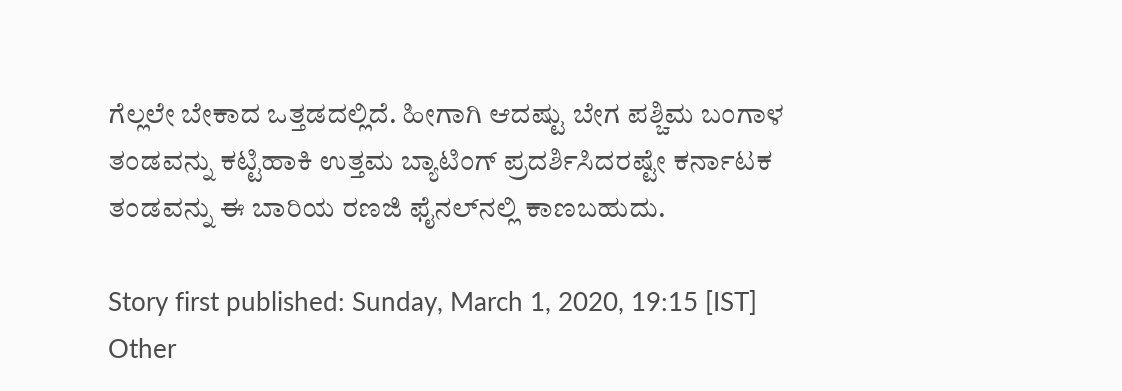ಗೆಲ್ಲಲೇ ಬೇಕಾದ ಒತ್ತಡದಲ್ಲಿದೆ. ಹೀಗಾಗಿ ಆದಷ್ಟು ಬೇಗ ಪಶ್ಚಿಮ ಬಂಗಾಳ ತಂಡವನ್ನು ಕಟ್ಟಿಹಾಕಿ ಉತ್ತಮ ಬ್ಯಾಟಿಂಗ್ ಪ್ರದರ್ಶಿಸಿದರಷ್ಟೇ ಕರ್ನಾಟಕ ತಂಡವನ್ನು ಈ ಬಾರಿಯ ರಣಜಿ ಫೈನಲ್‌ನಲ್ಲಿ ಕಾಣಬಹುದು.

Story first published: Sunday, March 1, 2020, 19:15 [IST]
Other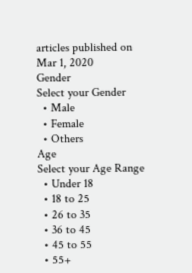articles published on Mar 1, 2020
Gender
Select your Gender
  • Male
  • Female
  • Others
Age
Select your Age Range
  • Under 18
  • 18 to 25
  • 26 to 35
  • 36 to 45
  • 45 to 55
  • 55+